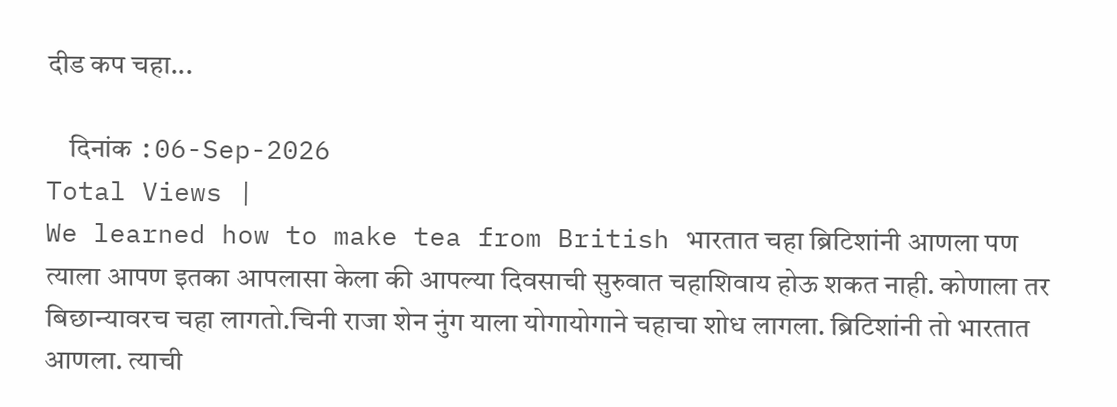दीड कप चहा...

    दिनांक :06-Sep-2026
Total Views |
We learned how to make tea from British भारतात चहा ब्रिटिशांनी आणला पण त्याला आपण इतका आपलासा केला की आपल्या दिवसाची सुरुवात चहाशिवाय होऊ शकत नाही. कोणाला तर बिछान्यावरच चहा लागतो.चिनी राजा शेन नुंग याला योगायोगाने चहाचा शोध लागला. ब्रिटिशांनी तो भारतात आणला. त्याची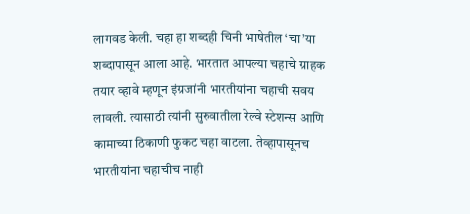लागवड केली. चहा हा शब्दही चिनी भाषेतील ‘चा’या शब्दापासून आला आहे. भारतात आपल्या चहाचे ग्राहक तयार व्हावे म्हणून इंग्रजांनी भारतीयांना चहाची सवय लावली. त्यासाठी त्यांनी सुरुवातीला रेल्वे स्टेशन्स आणि कामाच्या ठिकाणी फुकट चहा वाटला. तेव्हापासूनच भारतीयांना चहाचीच नाही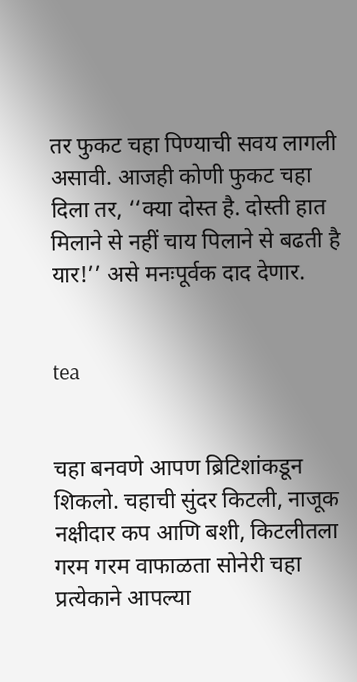तर फुकट चहा पिण्याची सवय लागली असावी. आजही कोणी फुकट चहा दिला तर, ‘‘क्या दोस्त है. दोस्ती हात मिलाने से नहीं चाय पिलाने से बढती है यार!’’ असे मनःपूर्वक दाद देणार.


tea


चहा बनवणे आपण ब्रिटिशांकडून शिकलो. चहाची सुंदर किटली, नाजूक नक्षीदार कप आणि बशी, किटलीतला गरम गरम वाफाळता सोनेरी चहा प्रत्येकाने आपल्या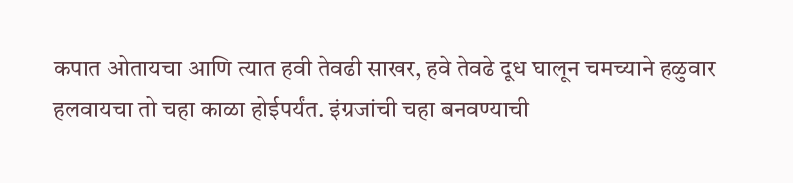कपात ओतायचा आणि त्यात हवी तेवढी साखर, हवे तेवढे दूध घालून चमच्याने हळुवार हलवायचा तो चहा काळा होईपर्यंत. इंग्रजांची चहा बनवण्याची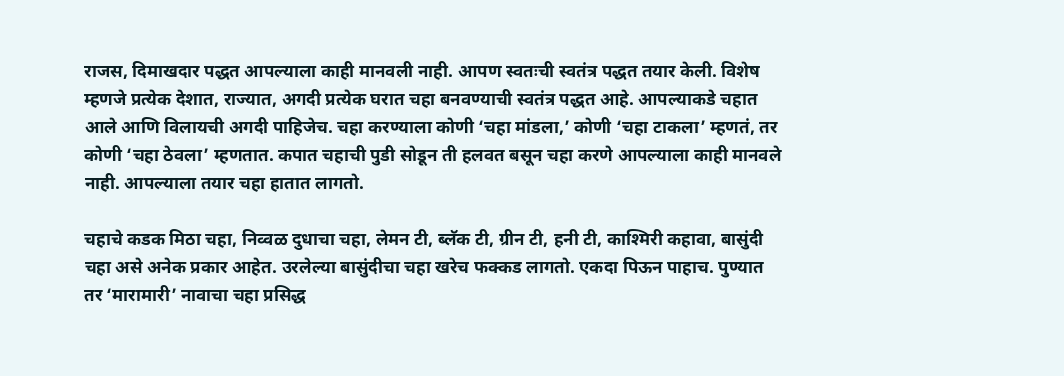राजस, दिमाखदार पद्धत आपल्याला काही मानवली नाही. आपण स्वतःची स्वतंत्र पद्धत तयार केली. विशेष म्हणजे प्रत्येक देशात, राज्यात, अगदी प्रत्येक घरात चहा बनवण्याची स्वतंत्र पद्धत आहे. आपल्याकडे चहात आले आणि विलायची अगदी पाहिजेच. चहा करण्याला कोणी ‘चहा मांडला,’ कोणी ‘चहा टाकला’ म्हणतं, तर कोणी ‘चहा ठेवला’ म्हणतात. कपात चहाची पुडी सोडून ती हलवत बसून चहा करणे आपल्याला काही मानवले नाही. आपल्याला तयार चहा हातात लागतो.

चहाचे कडक मिठा चहा, निव्वळ दुधाचा चहा, लेमन टी, ब्लॅक टी, ग्रीन टी, हनी टी, काश्मिरी कहावा, बासुंदी चहा असे अनेक प्रकार आहेत. उरलेल्या बासुंदीचा चहा खरेच फक्कड लागतो. एकदा पिऊन पाहाच. पुण्यात तर ‘मारामारी’ नावाचा चहा प्रसिद्ध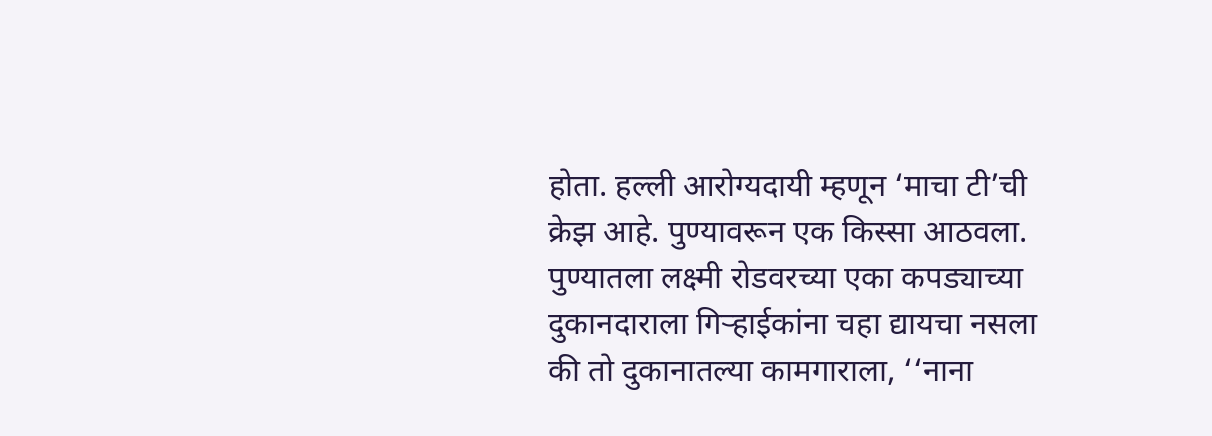होता. हल्ली आरोग्यदायी म्हणून ‘माचा टी’ची क्रेझ आहे. पुण्यावरून एक किस्सा आठवला. पुण्यातला लक्ष्मी रोडवरच्या एका कपड्याच्या दुकानदाराला गिऱ्हाईकांना चहा द्यायचा नसला की तो दुकानातल्या कामगाराला, ‘‘नाना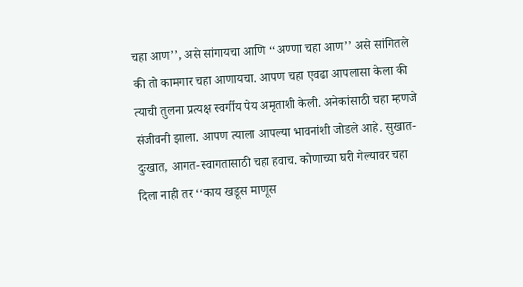चहा आण’’, असे सांगायचा आणि ‘‘अण्णा चहा आण’’ असे सांगितले की तो कामगार चहा आणायचा. आपण चहा एवढा आपलासा केला की त्याची तुलना प्रत्यक्ष स्वर्गीय पेय अमृताशी केली. अनेकांसाठी चहा म्हणजे संजीवनी झाला. आपण त्याला आपल्या भावनांशी जोडले आहे. सुखात- दुःखात, आगत-स्वागतासाठी चहा हवाच. कोणाच्या घरी गेल्यावर चहा दिला नाही तर ‘‘काय खडूस माणूस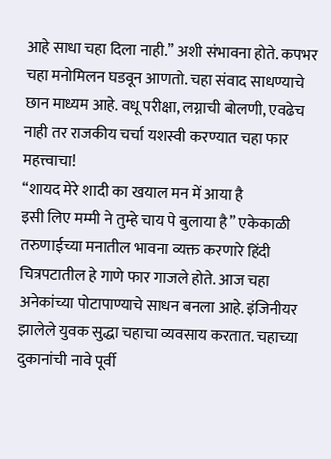आहे साधा चहा दिला नाही.’’ अशी संभावना होते. कपभर चहा मनोमिलन घडवून आणतो. चहा संवाद साधण्याचे छान माध्यम आहे. वधू परीक्षा, लग्नाची बोलणी, एवढेच नाही तर राजकीय चर्चा यशस्वी करण्यात चहा फार महत्त्वाचा!
‘‘शायद मेरे शादी का खयाल मन में आया है
इसी लिए मम्मी ने तुम्हे चाय पे बुलाया है’’ एकेकाळी तरुणाईच्या मनातील भावना व्यक्त करणारे हिंदी चित्रपटातील हे गाणे फार गाजले होते. आज चहा अनेकांच्या पोटापाण्याचे साधन बनला आहे. इंजिनीयर झालेले युवक सुद्धा चहाचा व्यवसाय करतात. चहाच्या दुकानांची नावे पूर्वी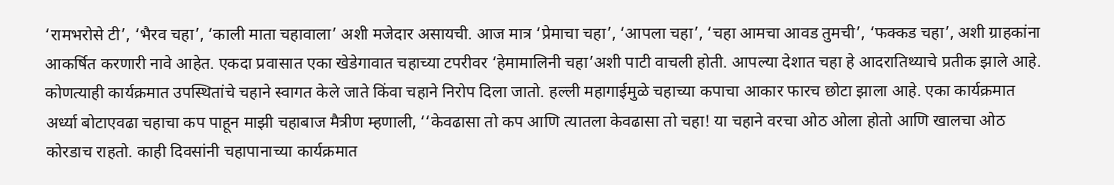‘रामभरोसे टी’, ‘भैरव चहा’, ‘काली माता चहावाला’ अशी मजेदार असायची. आज मात्र ‘प्रेमाचा चहा’, ‘आपला चहा’, ‘चहा आमचा आवड तुमची’, ‘फक्कड चहा’, अशी ग्राहकांना आकर्षित करणारी नावे आहेत. एकदा प्रवासात एका खेडेगावात चहाच्या टपरीवर ‘हेमामालिनी चहा’अशी पाटी वाचली होती. आपल्या देशात चहा हे आदरातिथ्याचे प्रतीक झाले आहे. कोणत्याही कार्यक्रमात उपस्थितांचे चहाने स्वागत केले जाते किंवा चहाने निरोप दिला जातो. हल्ली महागाईमुळे चहाच्या कपाचा आकार फारच छोटा झाला आहे. एका कार्यक्रमात अर्ध्या बोटाएवढा चहाचा कप पाहून माझी चहाबाज मैत्रीण म्हणाली, ‘‘केवढासा तो कप आणि त्यातला केवढासा तो चहा! या चहाने वरचा ओठ ओला होतो आणि खालचा ओठ कोरडाच राहतो. काही दिवसांनी चहापानाच्या कार्यक्रमात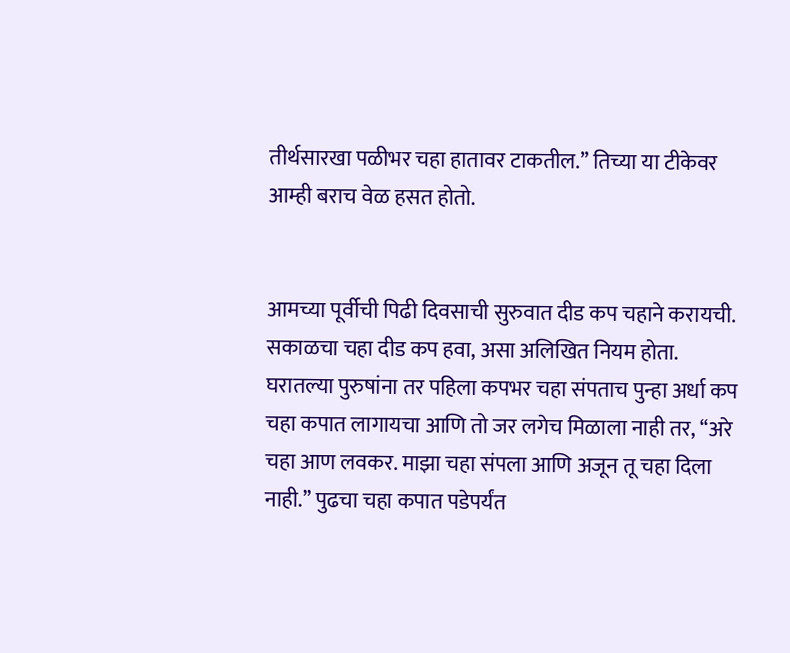तीर्थसारखा पळीभर चहा हातावर टाकतील.’’ तिच्या या टीकेवर आम्ही बराच वेळ हसत होतो.


आमच्या पूर्वीची पिढी दिवसाची सुरुवात दीड कप चहाने करायची. सकाळचा चहा दीड कप हवा, असा अलिखित नियम होता. घरातल्या पुरुषांना तर पहिला कपभर चहा संपताच पुन्हा अर्धा कप चहा कपात लागायचा आणि तो जर लगेच मिळाला नाही तर, ‘‘अरे चहा आण लवकर. माझा चहा संपला आणि अजून तू चहा दिला नाही.’’ पुढचा चहा कपात पडेपर्यंत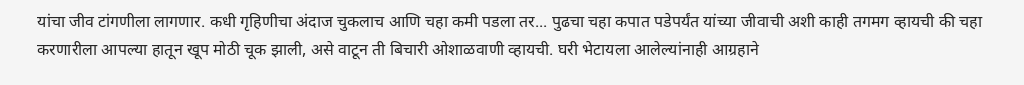यांचा जीव टांगणीला लागणार. कधी गृहिणीचा अंदाज चुकलाच आणि चहा कमी पडला तर... पुढचा चहा कपात पडेपर्यंत यांच्या जीवाची अशी काही तगमग व्हायची की चहा करणारीला आपल्या हातून खूप मोठी चूक झाली, असे वाटून ती बिचारी ओशाळवाणी व्हायची. घरी भेटायला आलेल्यांनाही आग्रहाने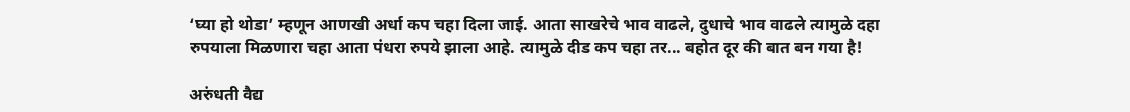‘घ्या हो थोडा’ म्हणून आणखी अर्धा कप चहा दिला जाई. आता साखरेचे भाव वाढले, दुधाचे भाव वाढले त्यामुळे दहा रुपयाला मिळणारा चहा आता पंधरा रुपये झाला आहे. त्यामुळे दीड कप चहा तर... बहोत दूर की बात बन गया है!

अरुंधती वैद्य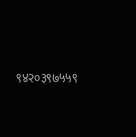९४२०३९७५५९